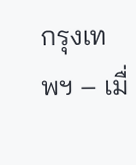กรุงเทพฯ – เมื่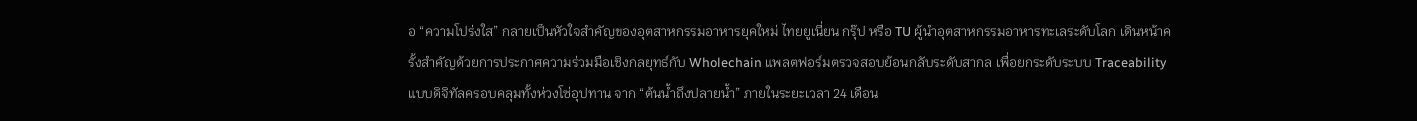อ “ความโปร่งใส” กลายเป็นหัวใจสำคัญของอุตสาหกรรมอาหารยุคใหม่ ไทยยูเนี่ยน กรุ๊ป หรือ TU ผู้นำอุตสาหกรรมอาหารทะเลระดับโลก เดินหน้าครั้งสำคัญด้วยการประกาศความร่วมมือเชิงกลยุทธ์กับ Wholechain แพลตฟอร์มตรวจสอบย้อนกลับระดับสากล เพื่อยกระดับระบบ Traceability แบบดิจิทัลครอบคลุมทั้งห่วงโซ่อุปทาน จาก “ต้นน้ำถึงปลายน้ำ” ภายในระยะเวลา 24 เดือน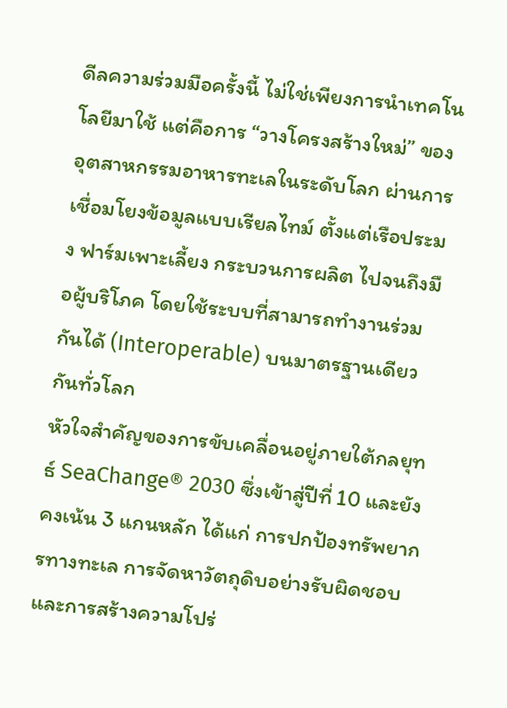ดีลความร่วมมือครั้งนี้ ไม่ใช่เพียงการนำเทคโนโลยีมาใช้ แต่คือการ “วางโครงสร้างใหม่” ของอุตสาหกรรมอาหารทะเลในระดับโลก ผ่านการเชื่อมโยงข้อมูลแบบเรียลไทม์ ตั้งแต่เรือประมง ฟาร์มเพาะเลี้ยง กระบวนการผลิต ไปจนถึงมือผู้บริโภค โดยใช้ระบบที่สามารถทำงานร่วมกันได้ (Interoperable) บนมาตรฐานเดียวกันทั่วโลก
หัวใจสำคัญของการขับเคลื่อนอยู่ภายใต้กลยุทธ์ SeaChange® 2030 ซึ่งเข้าสู่ปีที่ 10 และยังคงเน้น 3 แกนหลัก ได้แก่ การปกป้องทรัพยากรทางทะเล การจัดหาวัตถุดิบอย่างรับผิดชอบ และการสร้างความโปร่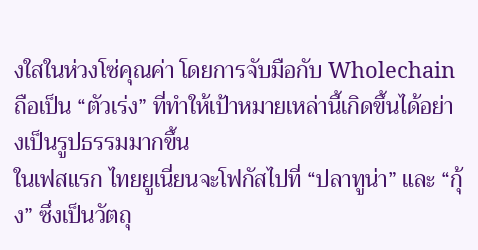งใสในห่วงโซ่คุณค่า โดยการจับมือกับ Wholechain ถือเป็น “ตัวเร่ง” ที่ทำให้เป้าหมายเหล่านี้เกิดขึ้นได้อย่างเป็นรูปธรรมมากขึ้น
ในเฟสแรก ไทยยูเนี่ยนจะโฟกัสไปที่ “ปลาทูน่า” และ “กุ้ง” ซึ่งเป็นวัตถุ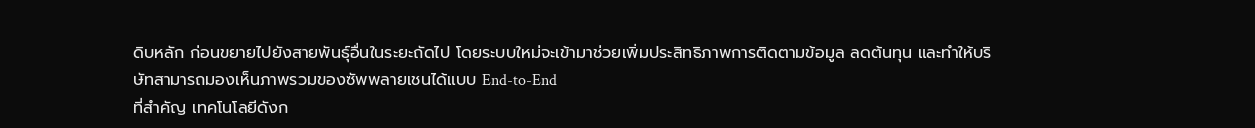ดิบหลัก ก่อนขยายไปยังสายพันธุ์อื่นในระยะถัดไป โดยระบบใหม่จะเข้ามาช่วยเพิ่มประสิทธิภาพการติดตามข้อมูล ลดต้นทุน และทำให้บริษัทสามารถมองเห็นภาพรวมของซัพพลายเชนได้แบบ End-to-End
ที่สำคัญ เทคโนโลยีดังก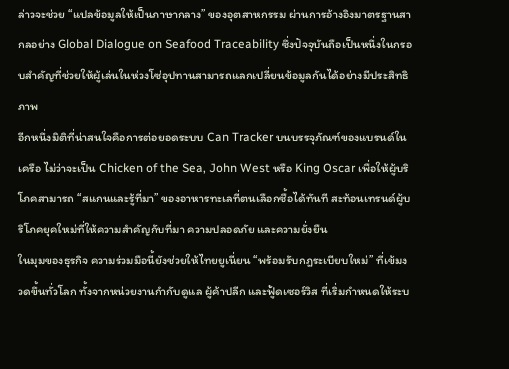ล่าวจะช่วย “แปลข้อมูลให้เป็นภาษากลาง” ของอุตสาหกรรม ผ่านการอ้างอิงมาตรฐานสากลอย่าง Global Dialogue on Seafood Traceability ซึ่งปัจจุบันถือเป็นหนึ่งในกรอบสำคัญที่ช่วยให้ผู้เล่นในห่วงโซ่อุปทานสามารถแลกเปลี่ยนข้อมูลกันได้อย่างมีประสิทธิภาพ
อีกหนึ่งมิติที่น่าสนใจคือการต่อยอดระบบ Can Tracker บนบรรจุภัณฑ์ของแบรนด์ในเครือ ไม่ว่าจะเป็น Chicken of the Sea, John West หรือ King Oscar เพื่อให้ผู้บริโภคสามารถ “สแกนและรู้ที่มา” ของอาหารทะเลที่ตนเลือกซื้อได้ทันที สะท้อนเทรนด์ผู้บริโภคยุคใหม่ที่ให้ความสำคัญกับที่มา ความปลอดภัย และความยั่งยืน
ในมุมของธุรกิจ ความร่วมมือนี้ยังช่วยให้ไทยยูเนี่ยน “พร้อมรับกฎระเบียบใหม่” ที่เข้มงวดขึ้นทั่วโลก ทั้งจากหน่วยงานกำกับดูแล ผู้ค้าปลีก และฟู้ดเซอร์วิส ที่เริ่มกำหนดให้ระบ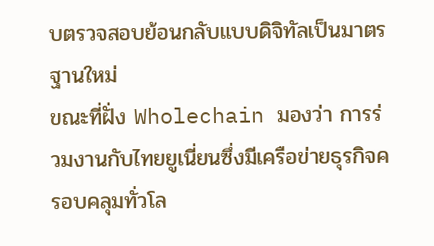บตรวจสอบย้อนกลับแบบดิจิทัลเป็นมาตรฐานใหม่
ขณะที่ฝั่ง Wholechain มองว่า การร่วมงานกับไทยยูเนี่ยนซึ่งมีเครือข่ายธุรกิจครอบคลุมทั่วโล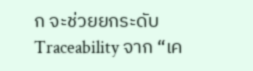ก จะช่วยยกระดับ Traceability จาก “เค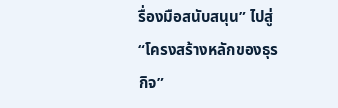รื่องมือสนับสนุน” ไปสู่ “โครงสร้างหลักของธุรกิจ”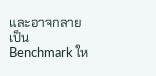และอาจกลายเป็น Benchmark ให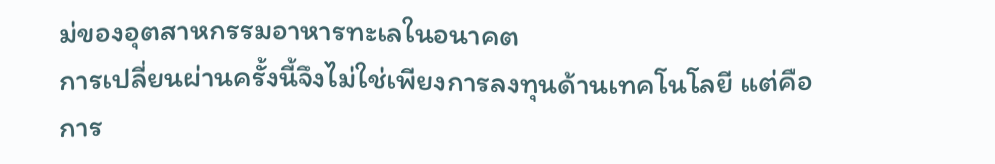ม่ของอุตสาหกรรมอาหารทะเลในอนาคต
การเปลี่ยนผ่านครั้งนี้จึงไม่ใช่เพียงการลงทุนด้านเทคโนโลยี แต่คือการ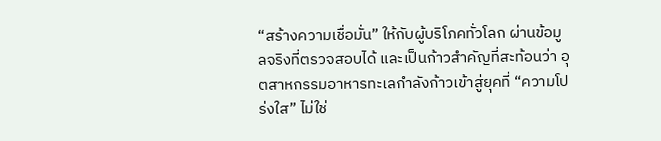“สร้างความเชื่อมั่น” ให้กับผู้บริโภคทั่วโลก ผ่านข้อมูลจริงที่ตรวจสอบได้ และเป็นก้าวสำคัญที่สะท้อนว่า อุตสาหกรรมอาหารทะเลกำลังก้าวเข้าสู่ยุคที่ “ความโปร่งใส” ไม่ใช่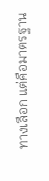ทางเลือก แต่คือมาตรฐาน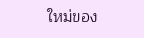ใหม่ของ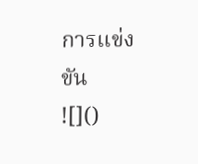การแข่งขัน
![]()